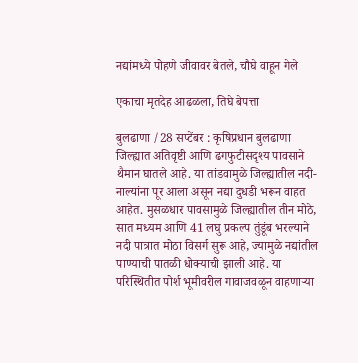नद्यांमध्ये पोहणे जीवावर बेतले, चौघे वाहून गेले

एकाचा मृतदेह आढळला, तिघे बेपत्ता

बुलढाणा /28 सप्टेंबर : कृषिप्रधान बुलढाणा जिल्ह्यात अतिवृष्टी आणि ढगफुटीसदृश्य पावसाने थैमान घातले आहे. या तांडवामुळे जिल्ह्यातील नदी-नाल्यांना पूर आला असून नद्या दुधडी भरून वाहत आहेत. मुसळधार पावसामुळे जिल्ह्यातील तीन मोठे, सात मध्यम आणि 41 लघु प्रकल्प तुंडूंब भरल्याने नदी पात्रात मोठा विसर्ग सुरू आहे, ज्यामुळे नद्यांतील पाण्याची पातळी धोक्याची झाली आहे. या परिस्थितीत पोर्श भूमीवरील गावाजवळून वाहणार्‍या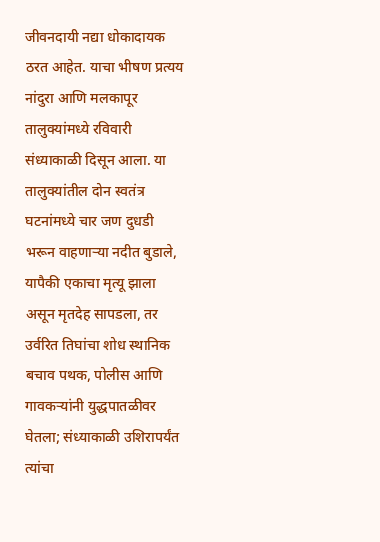जीवनदायी नद्या धोकादायक ठरत आहेत. याचा भीषण प्रत्यय नांदुरा आणि मलकापूर तालुक्यांमध्ये रविवारी संध्याकाळी दिसून आला. या तालुक्यांतील दोन स्वतंत्र घटनांमध्ये चार जण दुधडी भरून वाहणार्‍या नदीत बुडाले, यापैकी एकाचा मृत्यू झाला असून मृतदेह सापडला, तर उर्वरित तिघांचा शोध स्थानिक बचाव पथक, पोलीस आणि गावकऱ्यांनी युद्धपातळीवर घेतला; संध्याकाळी उशिरापर्यंत त्यांचा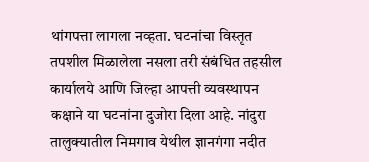थांगपत्ता लागला नव्हता. घटनांचा विस्तृत तपशील मिळालेला नसला तरी संबंधित तहसील कार्यालये आणि जिल्हा आपत्ती व्यवस्थापन कक्षाने या घटनांना दुजोरा दिला आहे. नांदुरा तालुक्यातील निमगाव येथील ज्ञानगंगा नदीत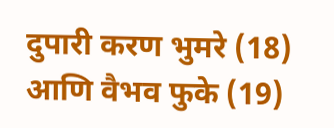दुपारी करण भुमरे (18) आणि वैभव फुके (19)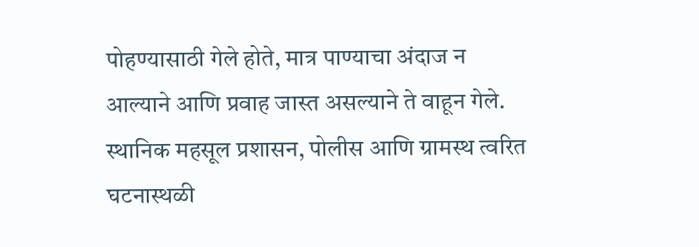पोहण्यासाठी गेले होते, मात्र पाण्याचा अंदाज न आल्याने आणि प्रवाह जास्त असल्याने ते वाहून गेले. स्थानिक महसूल प्रशासन, पोलीस आणि ग्रामस्थ त्वरित घटनास्थळी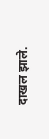दाखल झाले.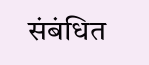संबंधित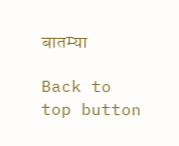बातम्या

Back to top button